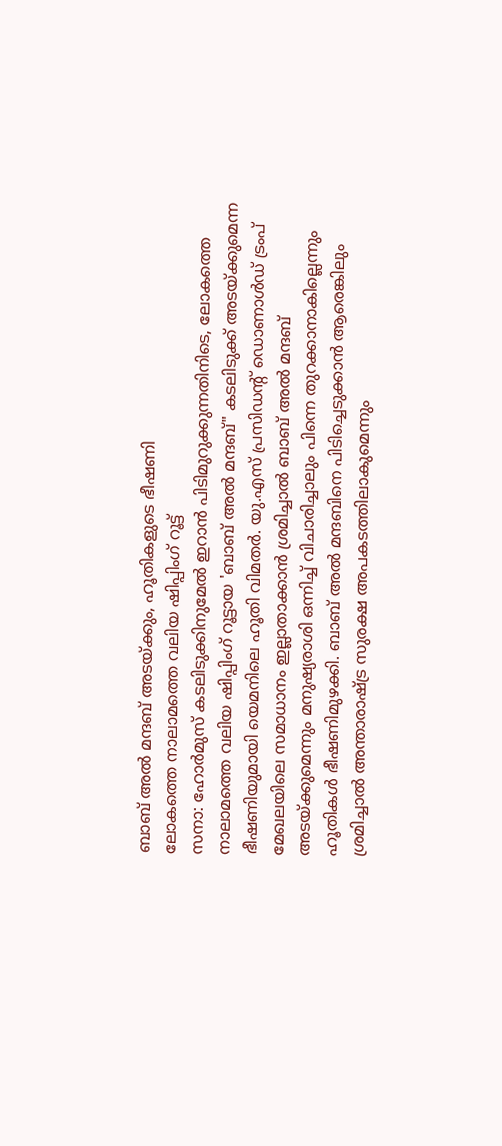ബാബ് അൽ മന്ദബ് അടയ്ക്കും, ഹൂതികളുടെ ഭീഷണി
ലോകത്തെ നാലാമത്തെ വലിയ ഷിപ്പിംഗ് റൂട്ട്
സനാ: ഹോർമുസ് കടലിടുക്കിനുമേൽ ഇറാൻ പിടിമുറുക്കുന്നതിനിടെ, ലോകത്തെ നാലാമത്തെ വലിയ ഷിപ്പിംഗ് റൂട്ടായ 'ബാബ് അൽ മന്ദബ്" കടലിടുക്ക് അടയ്ക്കുമെന്ന ഭീഷണിയുമായി യെമനിലെ ഹൂതി വിമതർ. യു.എസ് പ്രസിഡന്റ് ഡൊണാൾഡ് ട്രംപ് മേഖലയിലെ സമാധാനം ഇല്ലാതാക്കാൻ ശ്രമിച്ചാൽ ബാബ് അൽ മന്ദബ് അടയ്ക്കുമെന്നും മനുഷ്യരാശി ഒന്നിച്ച് വിചാരിച്ചാലും പിന്നെ തുറക്കാനാകില്ലെന്നും ഹൂതികൾ ഭീഷണിമുഴക്കി. ബാബ് അൽ മന്ദബിനെ പിടിച്ചെടുക്കാൻ ആരെങ്കിലും ശ്രമിച്ചാൽ അന്താരാഷ്ട്ര സുരക്ഷ അപകടത്തിലാകുമെന്നും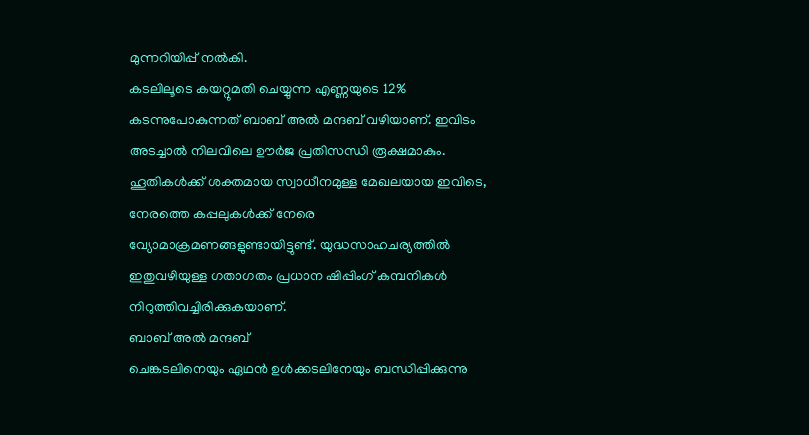മുന്നറിയിപ്പ് നൽകി.
കടലിലൂടെ കയറ്റുമതി ചെയ്യുന്ന എണ്ണയുടെ 12% കടന്നുപോകുന്നത് ബാബ് അൽ മന്ദബ് വഴിയാണ്. ഇവിടം അടച്ചാൽ നിലവിലെ ഊർജ പ്രതിസന്ധി രൂക്ഷമാകും. ഹൂതികൾക്ക് ശക്തമായ സ്വാധീനമുള്ള മേഖലയായ ഇവിടെ, നേരത്തെ കപ്പലുകൾക്ക് നേരെ വ്യോമാക്രമണങ്ങളുണ്ടായിട്ടുണ്ട്. യുദ്ധസാഹചര്യത്തിൽ ഇതുവഴിയുള്ള ഗതാഗതം പ്രധാന ഷിപ്പിംഗ് കമ്പനികൾ നിറുത്തിവച്ചിരിക്കുകയാണ്.
ബാബ് അൽ മന്ദബ്
ചെങ്കടലിനെയും ഏഥൻ ഉൾക്കടലിനേയും ബന്ധിപ്പിക്കുന്നു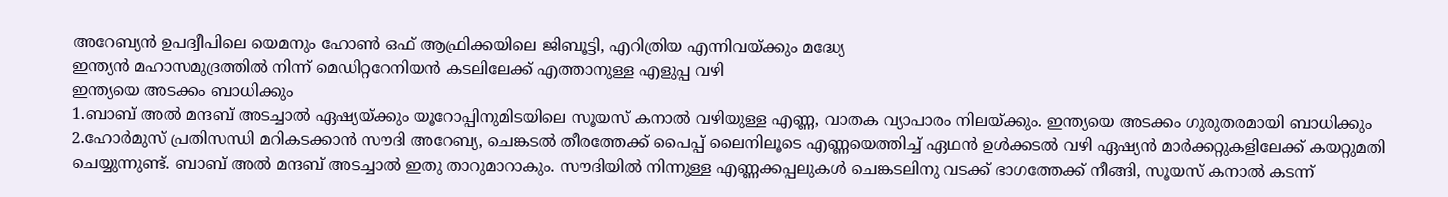അറേബ്യൻ ഉപദ്വീപിലെ യെമനും ഹോൺ ഒഫ് ആഫ്രിക്കയിലെ ജിബൂട്ടി, എറിത്രിയ എന്നിവയ്ക്കും മദ്ധ്യേ
ഇന്ത്യൻ മഹാസമുദ്രത്തിൽ നിന്ന് മെഡിറ്ററേനിയൻ കടലിലേക്ക് എത്താനുള്ള എളുപ്പ വഴി
ഇന്ത്യയെ അടക്കം ബാധിക്കും
1.ബാബ് അൽ മന്ദബ് അടച്ചാൽ ഏഷ്യയ്ക്കും യൂറോപ്പിനുമിടയിലെ സൂയസ് കനാൽ വഴിയുള്ള എണ്ണ, വാതക വ്യാപാരം നിലയ്ക്കും. ഇന്ത്യയെ അടക്കം ഗുരുതരമായി ബാധിക്കും
2.ഹോർമുസ് പ്രതിസന്ധി മറികടക്കാൻ സൗദി അറേബ്യ, ചെങ്കടൽ തീരത്തേക്ക് പൈപ്പ് ലൈനിലൂടെ എണ്ണയെത്തിച്ച് ഏഥൻ ഉൾക്കടൽ വഴി ഏഷ്യൻ മാർക്കറ്റുകളിലേക്ക് കയറ്റുമതി ചെയ്യുന്നുണ്ട്. ബാബ് അൽ മന്ദബ് അടച്ചാൽ ഇതു താറുമാറാകും. സൗദിയിൽ നിന്നുള്ള എണ്ണക്കപ്പലുകൾ ചെങ്കടലിനു വടക്ക് ഭാഗത്തേക്ക് നീങ്ങി, സൂയസ് കനാൽ കടന്ന്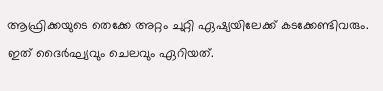ആഫ്രിക്കയുടെ തെക്കേ അറ്റം ചുറ്റി ഏഷ്യയിലേക്ക് കടക്കേണ്ടിവരും. ഇത് ദൈർഘ്യവും ചെലവും ഏറിയത്.